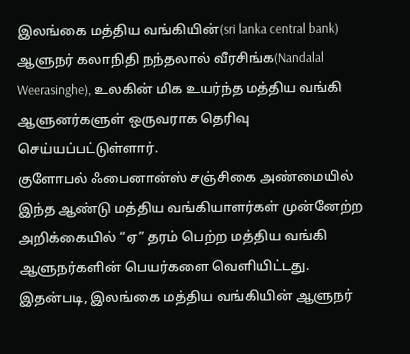இலங்கை மத்திய வங்கியின்(sri lanka central bank) ஆளுநர் கலாநிதி நந்தலால் வீரசிங்க(Nandalal Weerasinghe), உலகின் மிக உயர்ந்த மத்திய வங்கி ஆளுனர்களுள் ஒருவராக தெரிவு செய்யப்பட்டுள்ளார்.
குளோபல் ஃபைனான்ஸ் சஞ்சிகை அண்மையில் இந்த ஆண்டு மத்திய வங்கியாளர்கள் முன்னேற்ற அறிக்கையில் “ஏ” தரம் பெற்ற மத்திய வங்கி ஆளுநர்களின் பெயர்களை வெளியிட்டது.
இதன்படி, இலங்கை மத்திய வங்கியின் ஆளுநர்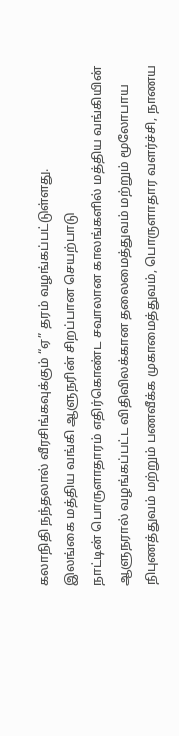கலாநிதி நந்தலால் வீரசிங்கவுக்கும் “ஏ” தரம் வழங்கப்பட்டுள்ளது.
இலங்கை மத்திய வங்கி ஆளுநரின் சிறப்பான செயற்பாடு
நாட்டின் பொருளாதாரம் எதிர்கொண்ட சவாலான காலங்களில் மத்திய வங்கியின் ஆளுநரால் வழங்கப்பட்ட விதிவிலக்கான தலைமைத்துவம் மற்றும் மூலோபாய நிபுணத்துவம் மற்றும் பணவீக்க முகாமைத்துவம், பொருளாதார வளர்ச்சி, நாணய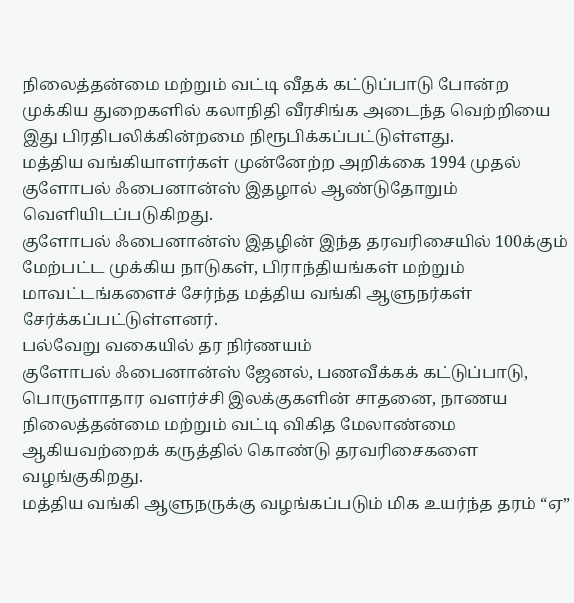நிலைத்தன்மை மற்றும் வட்டி வீதக் கட்டுப்பாடு போன்ற முக்கிய துறைகளில் கலாநிதி வீரசிங்க அடைந்த வெற்றியை இது பிரதிபலிக்கின்றமை நிரூபிக்கப்பட்டுள்ளது.
மத்திய வங்கியாளர்கள் முன்னேற்ற அறிக்கை 1994 முதல் குளோபல் ஃபைனான்ஸ் இதழால் ஆண்டுதோறும் வெளியிடப்படுகிறது.
குளோபல் ஃபைனான்ஸ் இதழின் இந்த தரவரிசையில் 100க்கும் மேற்பட்ட முக்கிய நாடுகள், பிராந்தியங்கள் மற்றும் மாவட்டங்களைச் சேர்ந்த மத்திய வங்கி ஆளுநர்கள் சேர்க்கப்பட்டுள்ளனர்.
பல்வேறு வகையில் தர நிர்ணயம்
குளோபல் ஃபைனான்ஸ் ஜேனல், பணவீக்கக் கட்டுப்பாடு, பொருளாதார வளர்ச்சி இலக்குகளின் சாதனை, நாணய நிலைத்தன்மை மற்றும் வட்டி விகித மேலாண்மை ஆகியவற்றைக் கருத்தில் கொண்டு தரவரிசைகளை வழங்குகிறது.
மத்திய வங்கி ஆளுநருக்கு வழங்கப்படும் மிக உயர்ந்த தரம் “ஏ”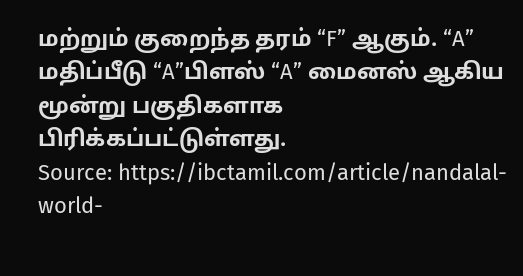மற்றும் குறைந்த தரம் “F” ஆகும். “A” மதிப்பீடு “A”பிளஸ் “A” மைனஸ் ஆகிய மூன்று பகுதிகளாக பிரிக்கப்பட்டுள்ளது.
Source: https://ibctamil.com/article/nandalal-world-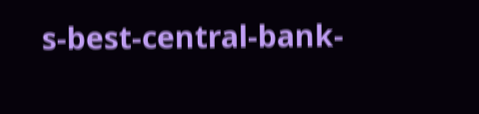s-best-central-bank-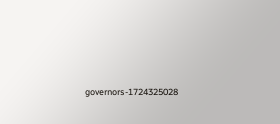governors-1724325028